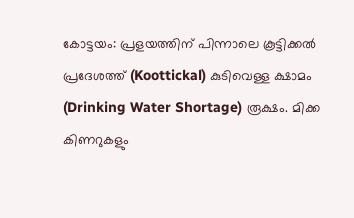കോട്ടയം: പ്രളയത്തിന് പിന്നാലെ കൂട്ടിക്കൽ പ്രദേശത്ത് (Koottickal) കുടിവെള്ള ക്ഷാമം (Drinking Water Shortage) രൂക്ഷം. മിക്ക കിണറുകളും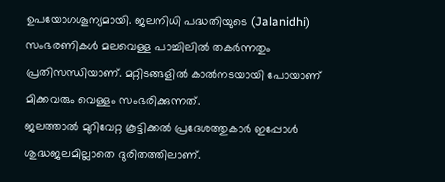ഉപയോഗശൂന്യമായി. ജലനിധി പദ്ധതിയുടെ (Jalanidhi) സംഭരണികൾ മലവെള്ള പാച്ചിലിൽ തകർന്നതും പ്രതിസന്ധിയാണ്. മറ്റിടങ്ങളിൽ കാൽനടയായി പോയാണ് മിക്കവരും വെള്ളം സംഭരിക്കുന്നത്.
ജലത്താൽ മുറിവേറ്റ കൂട്ടിക്കൽ പ്രദേശത്തുകാർ ഇപ്പോൾ ശുദ്ധജലമില്ലാതെ ദുരിതത്തിലാണ്.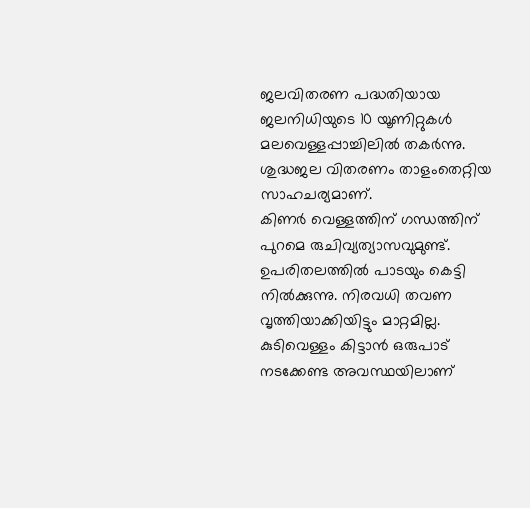ജലവിതരണ പദ്ധതിയായ ജലനിധിയുടെ 10 യൂണിറ്റുകൾ മലവെള്ളപ്പാച്ചിലിൽ തകർന്നു. ശുദ്ധജല വിതരണം താളംതെറ്റിയ സാഹചര്യമാണ്.
കിണർ വെള്ളത്തിന് ഗന്ധത്തിന് പുറമെ രുചിവ്യത്യാസവുമുണ്ട്. ഉപരിതലത്തിൽ പാടയും കെട്ടി നിൽക്കുന്നു. നിരവധി തവണ വൃത്തിയാക്കിയിട്ടും മാറ്റമില്ല. കുടിവെള്ളം കിട്ടാൻ ഒരുപാട് നടക്കേണ്ട അവസ്ഥയിലാണ്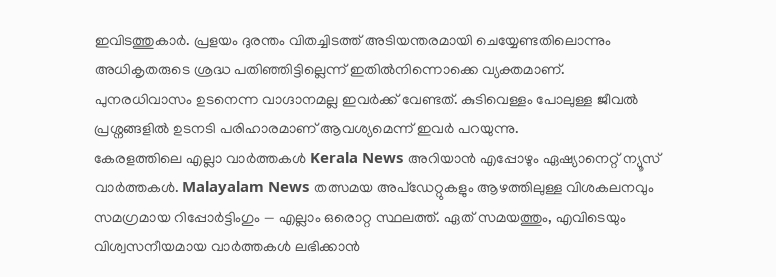ഇവിടത്തുകാർ. പ്രളയം ദുരന്തം വിതച്ചിടത്ത് അടിയന്തരമായി ചെയ്യേണ്ടതിലൊന്നും അധികൃതരുടെ ശ്രദ്ധ പതിഞ്ഞിട്ടില്ലെന്ന് ഇതിൽനിന്നൊക്കെ വ്യക്തമാണ്. പുനരധിവാസം ഉടനെന്ന വാഗ്ദാനമല്ല ഇവർക്ക് വേണ്ടത്. കുടിവെള്ളം പോലുള്ള ജീവൽ പ്രശ്നങ്ങളിൽ ഉടനടി പരിഹാരമാണ് ആവശ്യമെന്ന് ഇവർ പറയുന്നു.
കേരളത്തിലെ എല്ലാ വാർത്തകൾ Kerala News അറിയാൻ എപ്പോഴും ഏഷ്യാനെറ്റ് ന്യൂസ് വാർത്തകൾ. Malayalam News തത്സമയ അപ്ഡേറ്റുകളും ആഴത്തിലുള്ള വിശകലനവും സമഗ്രമായ റിപ്പോർട്ടിംഗും — എല്ലാം ഒരൊറ്റ സ്ഥലത്ത്. ഏത് സമയത്തും, എവിടെയും വിശ്വസനീയമായ വാർത്തകൾ ലഭിക്കാൻ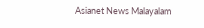Asianet News Malayalam